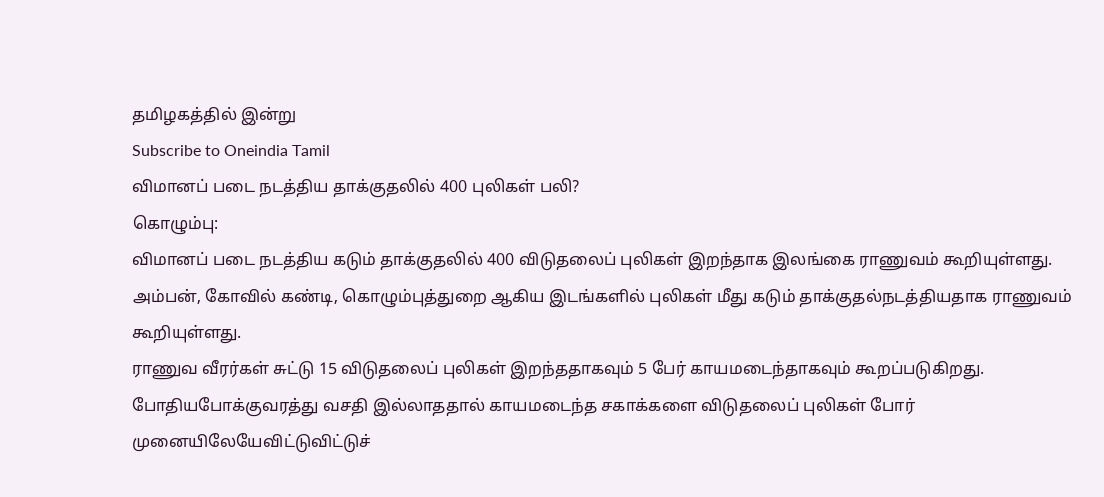தமிழகத்தில் இன்று
Subscribe to Oneindia Tamil
விமானப் படை நடத்திய தாக்குதலில் 400 புலிகள் பலி?
கொழும்பு:
விமானப் படை நடத்திய கடும் தாக்குதலில் 400 விடுதலைப் புலிகள் இறந்தாக இலங்கை ராணுவம் கூறியுள்ளது.
அம்பன், கோவில் கண்டி, கொழும்புத்துறை ஆகிய இடங்களில் புலிகள் மீது கடும் தாக்குதல்நடத்தியதாக ராணுவம் கூறியுள்ளது.
ராணுவ வீரர்கள் சுட்டு 15 விடுதலைப் புலிகள் இறந்ததாகவும் 5 பேர் காயமடைந்தாகவும் கூறப்படுகிறது. போதியபோக்குவரத்து வசதி இல்லாததால் காயமடைந்த சகாக்களை விடுதலைப் புலிகள் போர் முனையிலேயேவிட்டுவிட்டுச்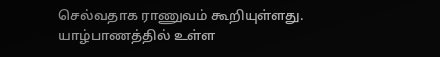செல்வதாக ராணுவம் கூறியுள்ளது.
யாழ்பாணத்தில் உள்ள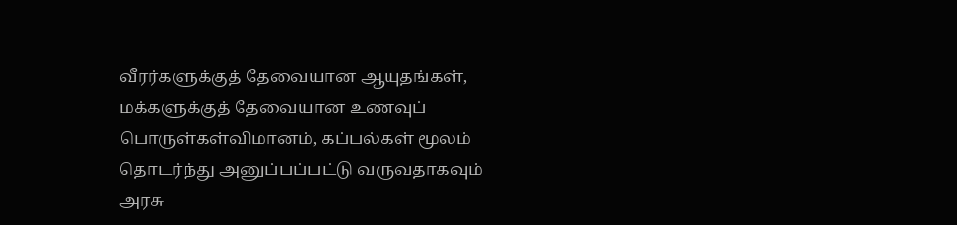வீரர்களுக்குத் தேவையான ஆயுதங்கள், மக்களுக்குத் தேவையான உணவுப் பொருள்கள்விமானம், கப்பல்கள் மூலம் தொடர்ந்து அனுப்பப்பட்டு வருவதாகவும் அரசு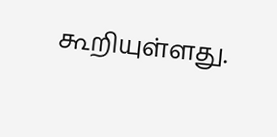கூறியுள்ளது.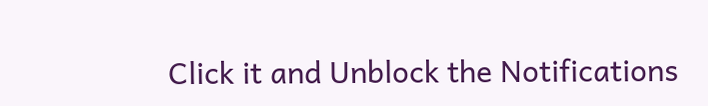Click it and Unblock the Notifications